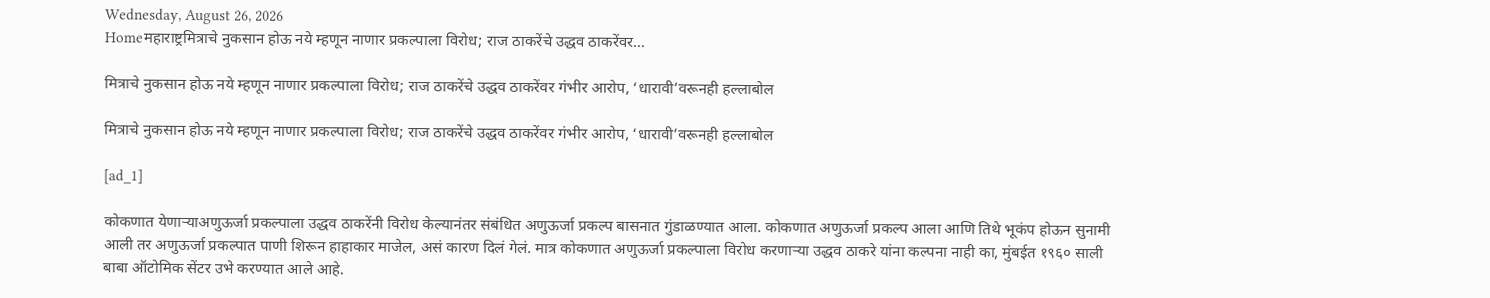Wednesday, August 26, 2026
Homeमहाराष्ट्रमित्राचे नुकसान होऊ नये म्हणून नाणार प्रकल्पाला विरोध; राज ठाकरेंचे उद्धव ठाकरेंवर...

मित्राचे नुकसान होऊ नये म्हणून नाणार प्रकल्पाला विरोध; राज ठाकरेंचे उद्धव ठाकरेंवर गंभीर आरोप, ‘धारावी’वरूनही हल्लाबोल

मित्राचे नुकसान होऊ नये म्हणून नाणार प्रकल्पाला विरोध; राज ठाकरेंचे उद्धव ठाकरेंवर गंभीर आरोप, ‘धारावी’वरूनही हल्लाबोल

[ad_1]

कोकणात येणाऱ्याअणुऊर्जा प्रकल्पाला उद्धव ठाकरेंनी विरोध केल्यानंतर संबंधित अणुऊर्जा प्रकल्प बासनात गुंडाळण्यात आला. कोकणात अणुऊर्जा प्रकल्प आला आणि तिथे भूकंप होऊन सुनामी आली तर अणुऊर्जा प्रकल्पात पाणी शिरून हाहाकार माजेल, असं कारण दिलं गेलं. मात्र कोकणात अणुऊर्जा प्रकल्पाला विरोध करणाऱ्या उद्धव ठाकरे यांना कल्पना नाही का, मुंबईत १९६० साली बाबा ऑटोमिक सेंटर उभे करण्यात आले आहे.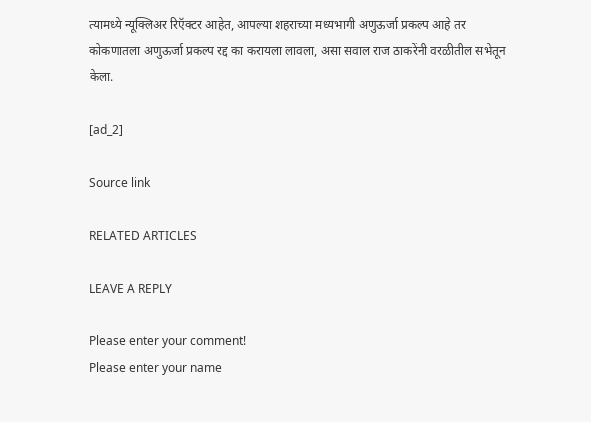त्यामध्ये न्यूक्लिअर रिऍक्टर आहेत, आपल्या शहराच्या मध्यभागी अणुऊर्जा प्रकल्प आहे तर कोकणातला अणुऊर्जा प्रकल्प रद्द का करायला लावला, असा सवाल राज ठाकरेंनी वरळीतील सभेतून केला.

[ad_2]

Source link

RELATED ARTICLES

LEAVE A REPLY

Please enter your comment!
Please enter your name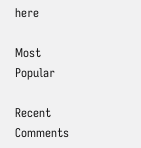here

Most Popular

Recent Comments